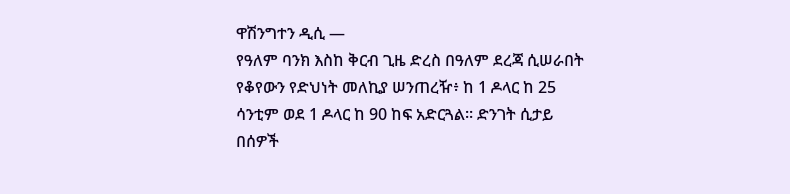ዋሽንግተን ዲሲ —
የዓለም ባንክ እስከ ቅርብ ጊዜ ድረስ በዓለም ደረጃ ሲሠራበት የቆየውን የድህነት መለኪያ ሠንጠረዥ፥ ከ 1 ዶላር ከ 25 ሳንቲም ወደ 1 ዶላር ከ 90 ከፍ አድርጓል። ድንገት ሲታይ በሰዎች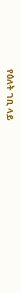የዕለት ገቢ ላይ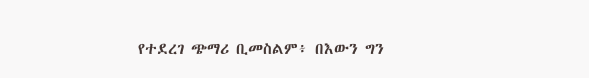የተደረገ ጭማሪ ቢመስልም፥ በእውን ግን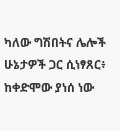ካለው ግሽበትና ሌሎች ሁኔታዎች ጋር ሲነፃጸር፥ ከቀድሞው ያነሰ ነው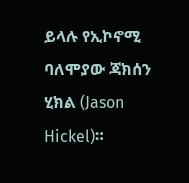ይላሉ የኢኮኖሚ ባለሞያው ጃክሰን ሂክል (Jason Hickel)።